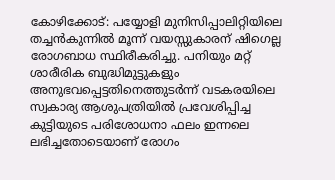കോഴിക്കോട്: പയ്യോളി മുനിസിപ്പാലിറ്റിയിലെ തച്ചൻകുന്നിൽ മൂന്ന് വയസ്സുകാരന് ഷിഗെല്ല രോഗബാധ സ്ഥിരീകരിച്ചു. പനിയും മറ്റ് ശാരീരിക ബുദ്ധിമുട്ടുകളും അനുഭവപ്പെട്ടതിനെത്തുടർന്ന് വടകരയിലെ സ്വകാര്യ ആശുപത്രിയിൽ പ്രവേശിപ്പിച്ച കുട്ടിയുടെ പരിശോധനാ ഫലം ഇന്നലെ ലഭിച്ചതോടെയാണ് രോഗം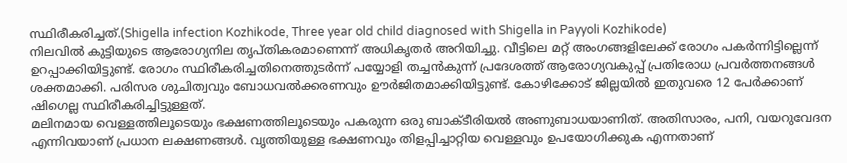സ്ഥിരീകരിച്ചത്.(Shigella infection Kozhikode, Three year old child diagnosed with Shigella in Payyoli Kozhikode)
നിലവിൽ കുട്ടിയുടെ ആരോഗ്യനില തൃപ്തികരമാണെന്ന് അധികൃതർ അറിയിച്ചു. വീട്ടിലെ മറ്റ് അംഗങ്ങളിലേക്ക് രോഗം പകർന്നിട്ടില്ലെന്ന് ഉറപ്പാക്കിയിട്ടുണ്ട്. രോഗം സ്ഥിരീകരിച്ചതിനെത്തുടർന്ന് പയ്യോളി തച്ചൻകുന്ന് പ്രദേശത്ത് ആരോഗ്യവകുപ്പ് പ്രതിരോധ പ്രവർത്തനങ്ങൾ ശക്തമാക്കി. പരിസര ശുചിത്വവും ബോധവൽക്കരണവും ഊർജിതമാക്കിയിട്ടുണ്ട്. കോഴിക്കോട് ജില്ലയിൽ ഇതുവരെ 12 പേർക്കാണ് ഷിഗെല്ല സ്ഥിരീകരിച്ചിട്ടുള്ളത്.
മലിനമായ വെള്ളത്തിലൂടെയും ഭക്ഷണത്തിലൂടെയും പകരുന്ന ഒരു ബാക്ടീരിയൽ അണുബാധയാണിത്. അതിസാരം, പനി, വയറുവേദന എന്നിവയാണ് പ്രധാന ലക്ഷണങ്ങൾ. വൃത്തിയുള്ള ഭക്ഷണവും തിളപ്പിച്ചാറ്റിയ വെള്ളവും ഉപയോഗിക്കുക എന്നതാണ്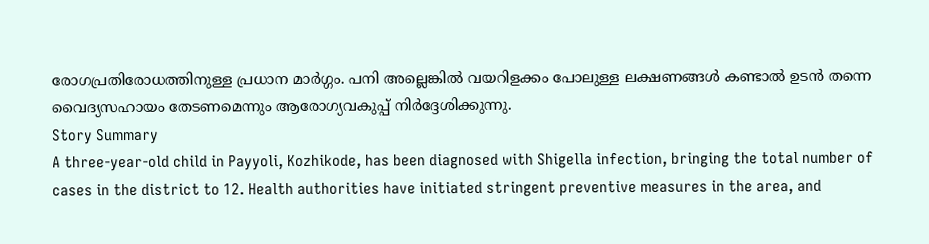രോഗപ്രതിരോധത്തിനുള്ള പ്രധാന മാർഗ്ഗം. പനി അല്ലെങ്കിൽ വയറിളക്കം പോലുള്ള ലക്ഷണങ്ങൾ കണ്ടാൽ ഉടൻ തന്നെ വൈദ്യസഹായം തേടണമെന്നും ആരോഗ്യവകുപ്പ് നിർദ്ദേശിക്കുന്നു.
Story Summary
A three-year-old child in Payyoli, Kozhikode, has been diagnosed with Shigella infection, bringing the total number of cases in the district to 12. Health authorities have initiated stringent preventive measures in the area, and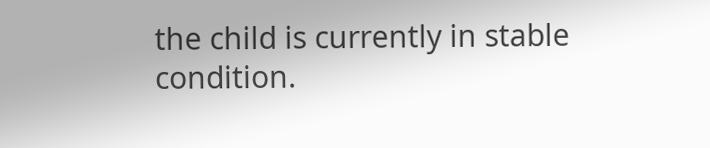the child is currently in stable condition.